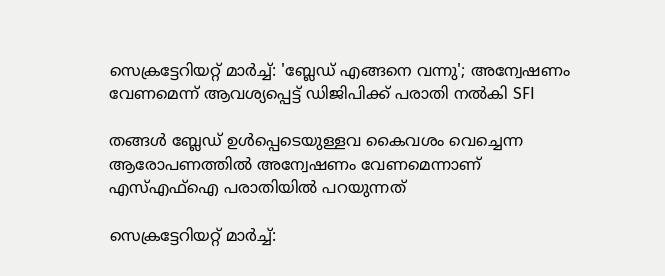സെക്രട്ടേറിയറ്റ് മാർച്ച്: 'ബ്ലേഡ് എങ്ങനെ വന്നു'; അന്വേഷണം വേണമെന്ന് ആവശ്യപ്പെട്ട് ഡിജിപിക്ക് പരാതി നൽകി SFI

തങ്ങള്‍ ബ്ലേഡ് ഉള്‍പ്പെടെയുള്ളവ കൈവശം വെച്ചെന്ന ആരോപണത്തില്‍ അന്വേഷണം വേണമെന്നാണ് എസ്എഫ്‌ഐ പരാതിയില്‍ പറയുന്നത്

സെക്രട്ടേറിയറ്റ് മാർച്ച്: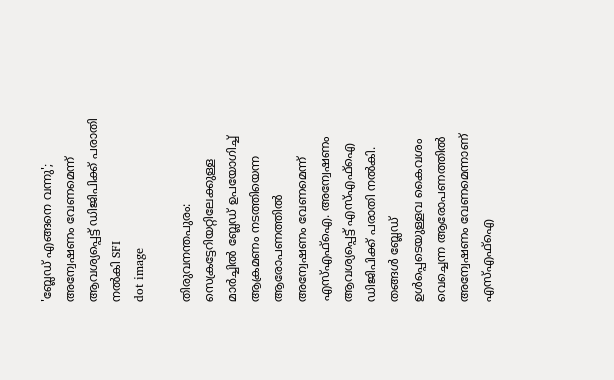'ബ്ലേഡ് എങ്ങനെ വന്നു'; അന്വേഷണം വേണമെന്ന് ആവശ്യപ്പെട്ട് ഡിജിപിക്ക് പരാതി നൽകി SFI
dot image

തിരുവനന്തപുരം: സെക്രട്ടേറിയറ്റിലേക്കുള്ള മാര്‍ച്ചില്‍ ബ്ലേഡ് ഉപയോഗിച്ച് ആക്രമണം നടത്തിയെന്ന ആരോപണത്തില്‍ അന്വേഷണം വേണമെന്ന് എസ്എഫ്‌ഐ. അന്വേഷണം ആവശ്യപ്പെട്ട് എസ്എഫ്‌ഐ ഡിജിപിക്ക് പരാതി നല്‍കി. തങ്ങള്‍ ബ്ലേഡ് ഉള്‍പ്പെടെയുള്ളവ കൈവശം വെച്ചെന്ന ആരോപണത്തില്‍ അന്വേഷണം വേണമെന്നാണ് എസ്എഫ്‌ഐ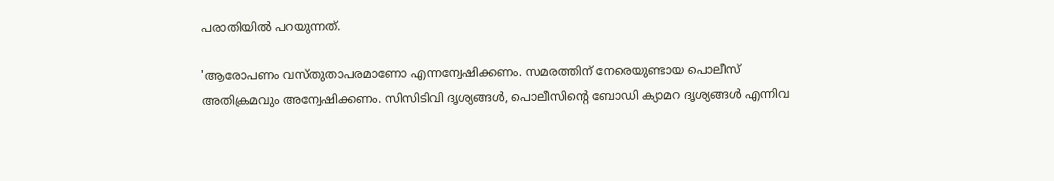പരാതിയില്‍ പറയുന്നത്.

'ആരോപണം വസ്തുതാപരമാണോ എന്നന്വേഷിക്കണം. സമരത്തിന് നേരെയുണ്ടായ പൊലീസ് അതിക്രമവും അന്വേഷിക്കണം. സിസിടിവി ദൃശ്യങ്ങള്‍, പൊലീസിന്റെ ബോഡി ക്യാമറ ദൃശ്യങ്ങള്‍ എന്നിവ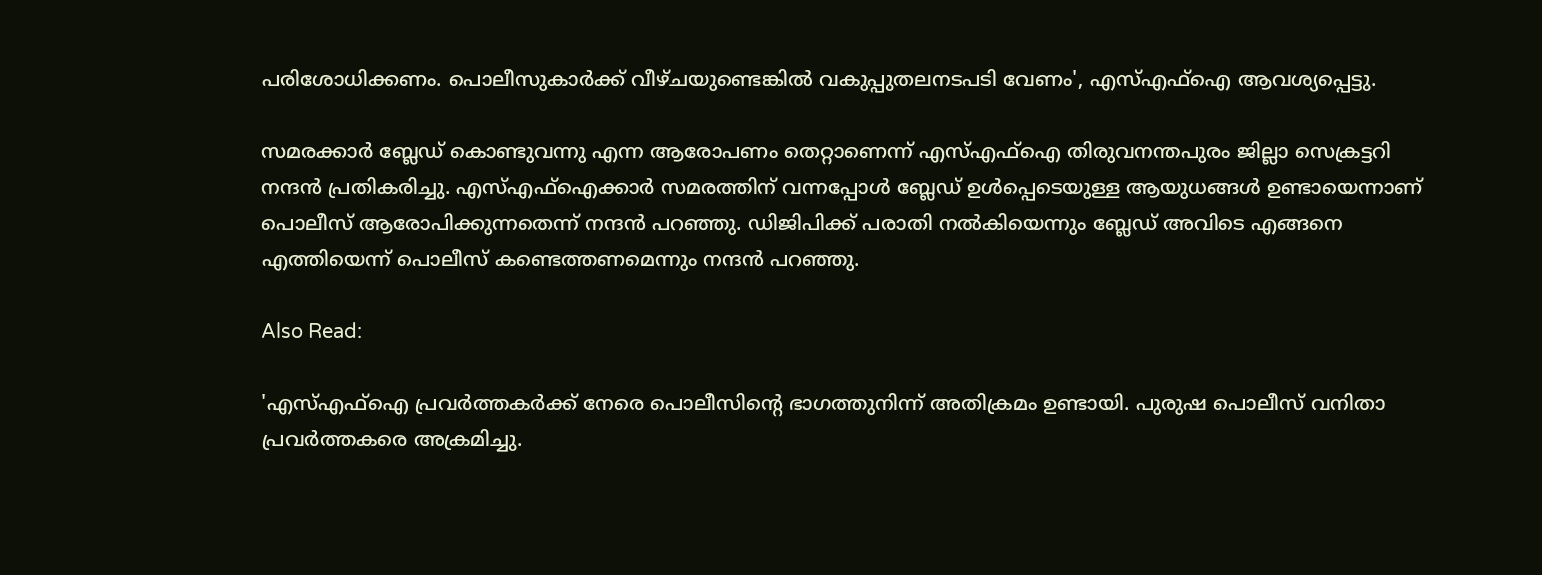പരിശോധിക്കണം. പൊലീസുകാര്‍ക്ക് വീഴ്ചയുണ്ടെങ്കില്‍ വകുപ്പുതലനടപടി വേണം', എസ്എഫ്‌ഐ ആവശ്യപ്പെട്ടു.

സമരക്കാര്‍ ബ്ലേഡ് കൊണ്ടുവന്നു എന്ന ആരോപണം തെറ്റാണെന്ന് എസ്എഫ്‌ഐ തിരുവനന്തപുരം ജില്ലാ സെക്രട്ടറി നന്ദന്‍ പ്രതികരിച്ചു. എസ്എഫ്‌ഐക്കാര്‍ സമരത്തിന് വന്നപ്പോള്‍ ബ്ലേഡ് ഉള്‍പ്പെടെയുള്ള ആയുധങ്ങള്‍ ഉണ്ടായെന്നാണ് പൊലീസ് ആരോപിക്കുന്നതെന്ന് നന്ദന്‍ പറഞ്ഞു. ഡിജിപിക്ക് പരാതി നല്‍കിയെന്നും ബ്ലേഡ് അവിടെ എങ്ങനെ എത്തിയെന്ന് പൊലീസ് കണ്ടെത്തണമെന്നും നന്ദന്‍ പറഞ്ഞു.

Also Read:

'എസ്എഫ്‌ഐ പ്രവര്‍ത്തകര്‍ക്ക് നേരെ പൊലീസിന്റെ ഭാഗത്തുനിന്ന് അതിക്രമം ഉണ്ടായി. പുരുഷ പൊലീസ് വനിതാ പ്രവര്‍ത്തകരെ അക്രമിച്ചു.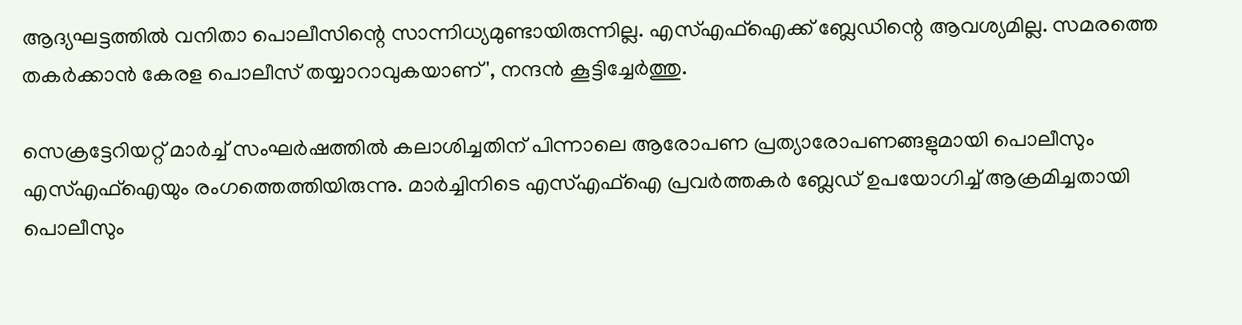ആദ്യഘട്ടത്തില്‍ വനിതാ പൊലീസിന്റെ സാന്നിധ്യമുണ്ടായിരുന്നില്ല. എസ്എഫ്‌ഐക്ക് ബ്ലേഡിന്റെ ആവശ്യമില്ല. സമരത്തെ തകര്‍ക്കാന്‍ കേരള പൊലീസ് തയ്യാറാവുകയാണ്', നന്ദന്‍ കൂട്ടിച്ചേര്‍ത്തു.

സെക്രട്ടേറിയറ്റ് മാര്‍ച്ച് സംഘര്‍ഷത്തില്‍ കലാശിച്ചതിന് പിന്നാലെ ആരോപണ പ്രത്യാരോപണങ്ങളുമായി പൊലീസും എസ്എഫ്ഐയും രംഗത്തെത്തിയിരുന്നു. മാര്‍ച്ചിനിടെ എസ്എഫ്ഐ പ്രവര്‍ത്തകര്‍ ബ്ലേഡ് ഉപയോഗിച്ച് ആക്രമിച്ചതായി പൊലീസും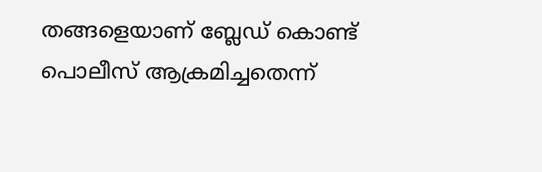തങ്ങളെയാണ് ബ്ലേഡ് കൊണ്ട് പൊലീസ് ആക്രമിച്ചതെന്ന്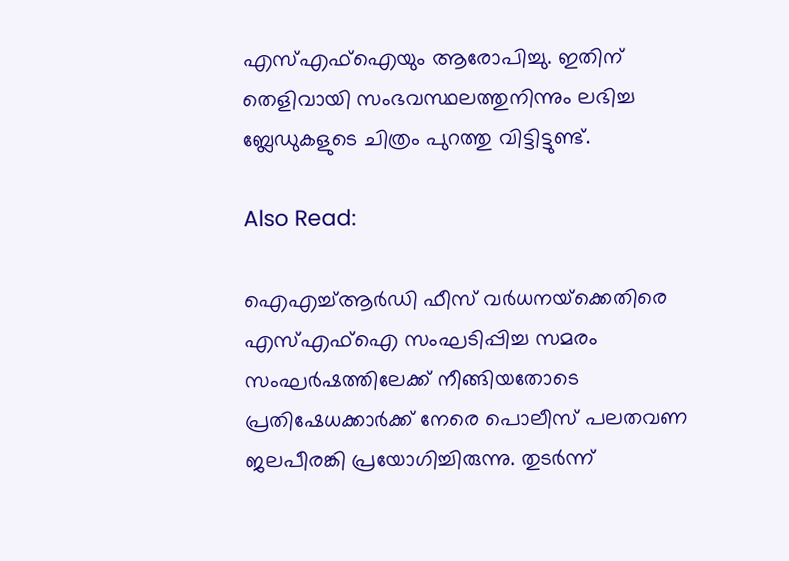എസ്എഫ്ഐയും ആരോപിച്ചു. ഇതിന് തെളിവായി സംഭവസ്ഥലത്തുനിന്നും ലഭിച്ച ബ്ലേഡുകളുടെ ചിത്രം പുറത്തു വിട്ടിട്ടുണ്ട്.

Also Read:

ഐഎച്ച്ആര്‍ഡി ഫീസ് വര്‍ധനയ്‌ക്കെതിരെ എസ്എഫ്‌ഐ സംഘടിപ്പിച്ച സമരം സംഘര്‍ഷത്തിലേക്ക് നീങ്ങിയതോടെ പ്രതിഷേധക്കാര്‍ക്ക് നേരെ പൊലീസ് പലതവണ ജലപീരങ്കി പ്രയോഗിച്ചിരുന്നു. തുടര്‍ന്ന്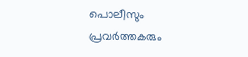പൊലീസും പ്രവര്‍ത്തകരും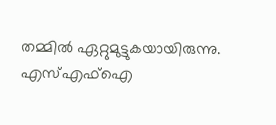തമ്മില്‍ ഏറ്റുമുട്ടുകയായിരുന്നു. എസ്എഫ്ഐ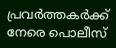പ്രവര്‍ത്തകര്‍ക്ക് നേരെ പൊലീസ്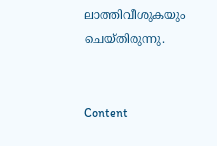ലാത്തിവീശുകയും ചെയ്തിരുന്നു.


Content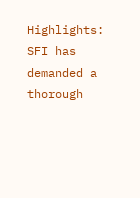Highlights: SFI has demanded a thorough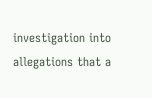investigation into allegations that a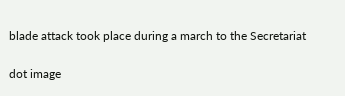blade attack took place during a march to the Secretariat

dot image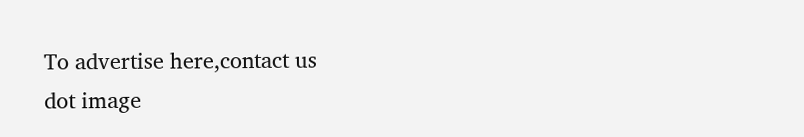To advertise here,contact us
dot image